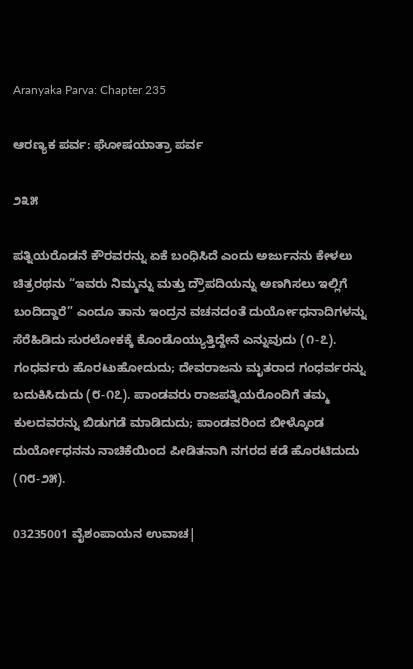Aranyaka Parva: Chapter 235

ಆರಣ್ಯಕ ಪರ್ವ: ಘೋಷಯಾತ್ರಾ ಪರ್ವ

೨೩೫

ಪತ್ನಿಯರೊಡನೆ ಕೌರವರನ್ನು ಏಕೆ ಬಂಧಿಸಿದೆ ಎಂದು ಅರ್ಜುನನು ಕೇಳಲು ಚಿತ್ರರಥನು “ಇವರು ನಿಮ್ಮನ್ನು ಮತ್ತು ದ್ರೌಪದಿಯನ್ನು ಅಣಗಿಸಲು ಇಲ್ಲಿಗೆ ಬಂದಿದ್ದಾರೆ” ಎಂದೂ ತಾನು ಇಂದ್ರನ ವಚನದಂತೆ ದುರ್ಯೋಧನಾದಿಗಳನ್ನು ಸೆರೆಹಿಡಿದು ಸುರಲೋಕಕ್ಕೆ ಕೊಂಡೊಯ್ಯುತ್ತಿದ್ದೇನೆ ಎನ್ನುವುದು (೧-೭). ಗಂಧರ್ವರು ಹೊರಟುಹೋದುದು; ದೇವರಾಜನು ಮೃತರಾದ ಗಂಧರ್ವರನ್ನು ಬದುಕಿಸಿದುದು (೮-೧೭). ಪಾಂಡವರು ರಾಜಪತ್ನಿಯರೊಂದಿಗೆ ತಮ್ಮ ಕುಲದವರನ್ನು ಬಿಡುಗಡೆ ಮಾಡಿದುದು; ಪಾಂಡವರಿಂದ ಬೀಳ್ಕೊಂಡ ದುರ್ಯೋಧನನು ನಾಚಿಕೆಯಿಂದ ಪೀಡಿತನಾಗಿ ನಗರದ ಕಡೆ ಹೊರಟಿದುದು (೧೮-೨೫).

03235001 ವೈಶಂಪಾಯನ ಉವಾಚ|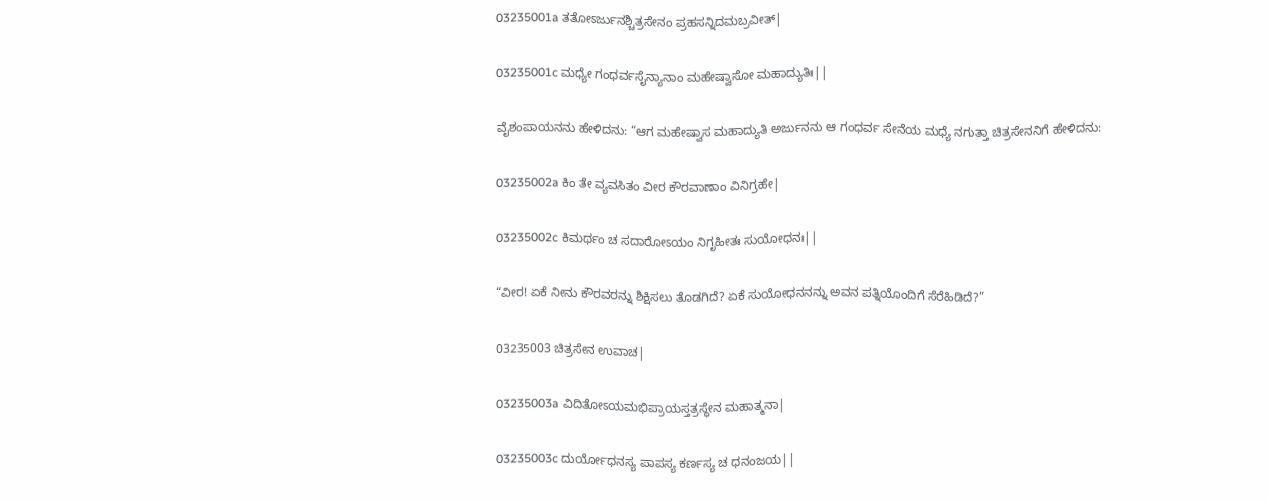03235001a ತತೋಽರ್ಜುನಶ್ಚಿತ್ರಸೇನಂ ಪ್ರಹಸನ್ನಿದಮಬ್ರವೀತ್|

03235001c ಮಧ್ಯೇ ಗಂಧರ್ವಸೈನ್ಯಾನಾಂ ಮಹೇಷ್ವಾಸೋ ಮಹಾದ್ಯುತಿಃ||

ವೈಶಂಪಾಯನನು ಹೇಳಿದನು: “ಆಗ ಮಹೇಷ್ವಾಸ ಮಹಾದ್ಯುತಿ ಅರ್ಜುನನು ಆ ಗಂಧರ್ವ ಸೇನೆಯ ಮಧ್ಯೆ ನಗುತ್ತಾ ಚಿತ್ರಸೇನನಿಗೆ ಹೇಳಿದನು:

03235002a ಕಿಂ ತೇ ವ್ಯವಸಿತಂ ವೀರ ಕೌರವಾಣಾಂ ವಿನಿಗ್ರಹೇ|

03235002c ಕಿಮರ್ಥಂ ಚ ಸದಾರೋಽಯಂ ನಿಗೃಹೀತಃ ಸುಯೋಧನಃ||

“ವೀರ! ಏಕೆ ನೀನು ಕೌರವರನ್ನು ಶಿಕ್ಷಿಸಲು ತೊಡಗಿದೆ? ಏಕೆ ಸುಯೋಧನನನ್ನು ಅವನ ಪತ್ನಿಯೊಂದಿಗೆ ಸೆರೆಹಿಡಿದೆ?”

03235003 ಚಿತ್ರಸೇನ ಉವಾಚ|

03235003a ವಿದಿತೋಽಯಮಭಿಪ್ರಾಯಸ್ತತ್ರಸ್ಥೇನ ಮಹಾತ್ಮನಾ|

03235003c ದುರ್ಯೋಧನಸ್ಯ ಪಾಪಸ್ಯ ಕರ್ಣಸ್ಯ ಚ ಧನಂಜಯ||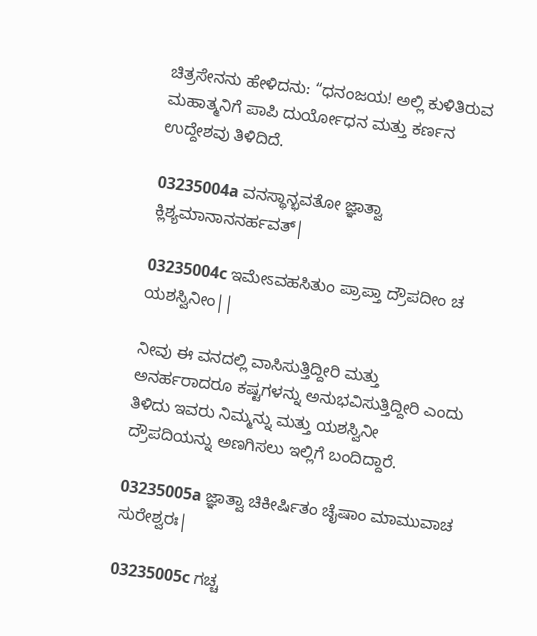ಚಿತ್ರಸೇನನು ಹೇಳಿದನು: “ಧನಂಜಯ! ಅಲ್ಲಿ ಕುಳಿತಿರುವ ಮಹಾತ್ಮನಿಗೆ ಪಾಪಿ ದುರ್ಯೋಧನ ಮತ್ತು ಕರ್ಣನ ಉದ್ದೇಶವು ತಿಳಿದಿದೆ.

03235004a ವನಸ್ಥಾನ್ಭವತೋ ಜ್ಞಾತ್ವಾ ಕ್ಲಿಶ್ಯಮಾನಾನನರ್ಹವತ್|

03235004c ಇಮೇಽವಹಸಿತುಂ ಪ್ರಾಪ್ತಾ ದ್ರೌಪದೀಂ ಚ ಯಶಸ್ವಿನೀಂ||

ನೀವು ಈ ವನದಲ್ಲಿ ವಾಸಿಸುತ್ತಿದ್ದೀರಿ ಮತ್ತು ಅನರ್ಹರಾದರೂ ಕಷ್ಟಗಳನ್ನು ಅನುಭವಿಸುತ್ತಿದ್ದೀರಿ ಎಂದು ತಿಳಿದು ಇವರು ನಿಮ್ಮನ್ನು ಮತ್ತು ಯಶಸ್ವಿನೀ ದ್ರೌಪದಿಯನ್ನು ಅಣಗಿಸಲು ಇಲ್ಲಿಗೆ ಬಂದಿದ್ದಾರೆ.

03235005a ಜ್ಞಾತ್ವಾ ಚಿಕೀರ್ಷಿತಂ ಚೈಷಾಂ ಮಾಮುವಾಚ ಸುರೇಶ್ವರಃ|

03235005c ಗಚ್ಚ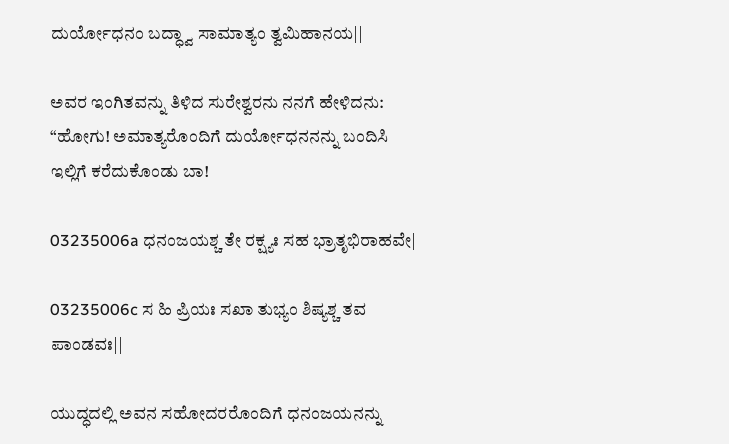ದುರ್ಯೋಧನಂ ಬದ್ಧ್ವಾ ಸಾಮಾತ್ಯಂ ತ್ವಮಿಹಾನಯ||

ಅವರ ಇಂಗಿತವನ್ನು ತಿಳಿದ ಸುರೇಶ್ವರನು ನನಗೆ ಹೇಳಿದನು: “ಹೋಗು! ಅಮಾತ್ಯರೊಂದಿಗೆ ದುರ್ಯೋಧನನನ್ನು ಬಂದಿಸಿ ಇಲ್ಲಿಗೆ ಕರೆದುಕೊಂಡು ಬಾ!

03235006a ಧನಂಜಯಶ್ಚ ತೇ ರಕ್ಷ್ಯಃ ಸಹ ಭ್ರಾತೃಭಿರಾಹವೇ|

03235006c ಸ ಹಿ ಪ್ರಿಯಃ ಸಖಾ ತುಭ್ಯಂ ಶಿಷ್ಯಶ್ಚ ತವ ಪಾಂಡವಃ||

ಯುದ್ಧದಲ್ಲಿ ಅವನ ಸಹೋದರರೊಂದಿಗೆ ಧನಂಜಯನನ್ನು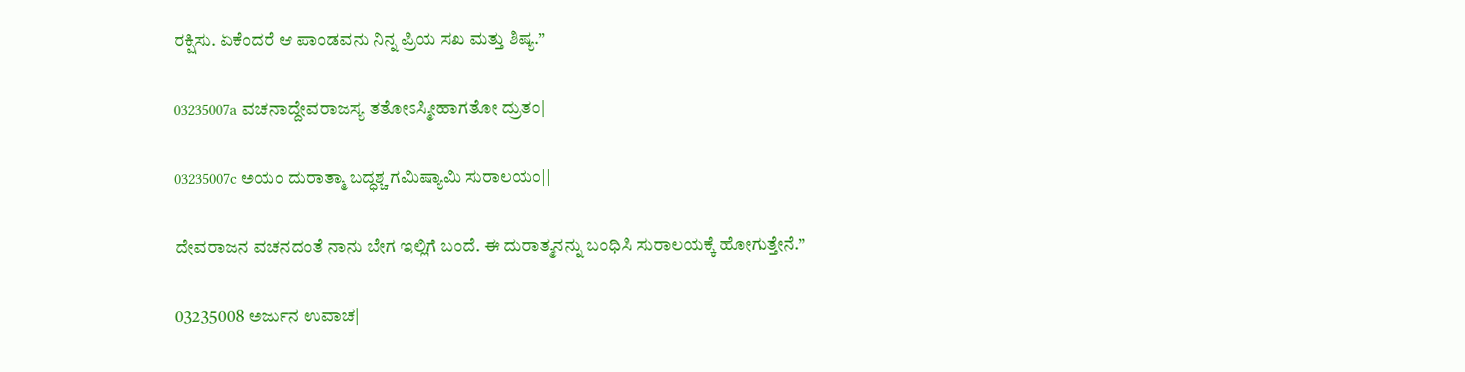ರಕ್ಷಿಸು. ಏಕೆಂದರೆ ಆ ಪಾಂಡವನು ನಿನ್ನ ಪ್ರಿಯ ಸಖ ಮತ್ತು ಶಿಷ್ಯ.”

03235007a ವಚನಾದ್ದೇವರಾಜಸ್ಯ ತತೋಽಸ್ಮೀಹಾಗತೋ ದ್ರುತಂ|

03235007c ಅಯಂ ದುರಾತ್ಮಾ ಬದ್ಧಶ್ಚ ಗಮಿಷ್ಯಾಮಿ ಸುರಾಲಯಂ||

ದೇವರಾಜನ ವಚನದಂತೆ ನಾನು ಬೇಗ ಇಲ್ಲಿಗೆ ಬಂದೆ. ಈ ದುರಾತ್ಮನನ್ನು ಬಂಧಿಸಿ ಸುರಾಲಯಕ್ಕೆ ಹೋಗುತ್ತೇನೆ.”

03235008 ಅರ್ಜುನ ಉವಾಚ|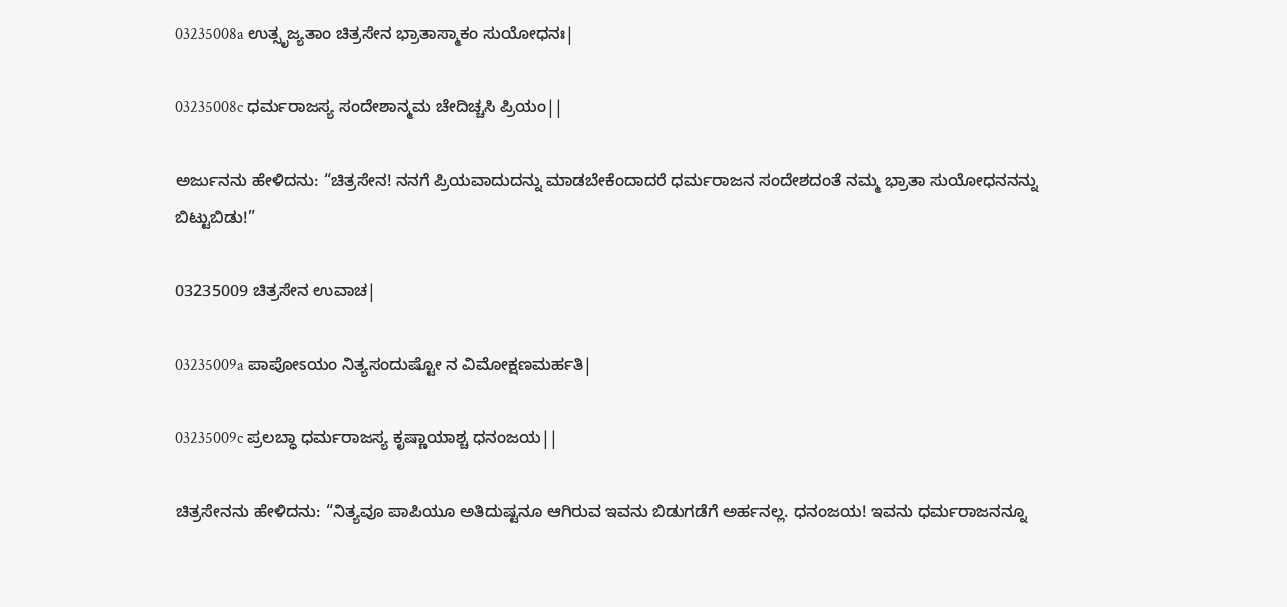03235008a ಉತ್ಸೃಜ್ಯತಾಂ ಚಿತ್ರಸೇನ ಭ್ರಾತಾಸ್ಮಾಕಂ ಸುಯೋಧನಃ|

03235008c ಧರ್ಮರಾಜಸ್ಯ ಸಂದೇಶಾನ್ಮಮ ಚೇದಿಚ್ಚಸಿ ಪ್ರಿಯಂ||

ಅರ್ಜುನನು ಹೇಳಿದನು: “ಚಿತ್ರಸೇನ! ನನಗೆ ಪ್ರಿಯವಾದುದನ್ನು ಮಾಡಬೇಕೆಂದಾದರೆ ಧರ್ಮರಾಜನ ಸಂದೇಶದಂತೆ ನಮ್ಮ ಭ್ರಾತಾ ಸುಯೋಧನನನ್ನು ಬಿಟ್ಟುಬಿಡು!”

03235009 ಚಿತ್ರಸೇನ ಉವಾಚ|

03235009a ಪಾಪೋಽಯಂ ನಿತ್ಯಸಂದುಷ್ಟೋ ನ ವಿಮೋಕ್ಷಣಮರ್ಹತಿ|

03235009c ಪ್ರಲಬ್ಧಾ ಧರ್ಮರಾಜಸ್ಯ ಕೃಷ್ಣಾಯಾಶ್ಚ ಧನಂಜಯ||

ಚಿತ್ರಸೇನನು ಹೇಳಿದನು: “ನಿತ್ಯವೂ ಪಾಪಿಯೂ ಅತಿದುಷ್ಟನೂ ಆಗಿರುವ ಇವನು ಬಿಡುಗಡೆಗೆ ಅರ್ಹನಲ್ಲ. ಧನಂಜಯ! ಇವನು ಧರ್ಮರಾಜನನ್ನೂ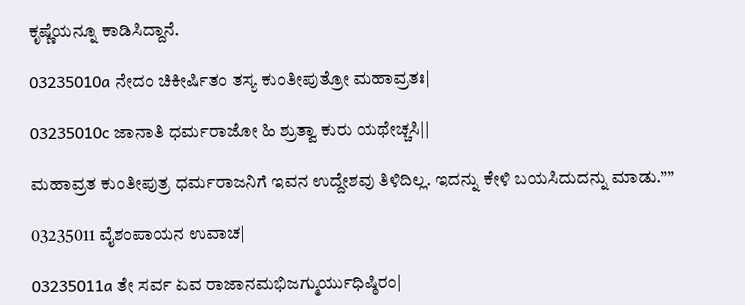ಕೃಷ್ಣೆಯನ್ನೂ ಕಾಡಿಸಿದ್ದಾನೆ.

03235010a ನೇದಂ ಚಿಕೀರ್ಷಿತಂ ತಸ್ಯ ಕುಂತೀಪುತ್ರೋ ಮಹಾವ್ರತಃ|

03235010c ಜಾನಾತಿ ಧರ್ಮರಾಜೋ ಹಿ ಶ್ರುತ್ವಾ ಕುರು ಯಥೇಚ್ಚಸಿ||

ಮಹಾವ್ರತ ಕುಂತೀಪುತ್ರ ಧರ್ಮರಾಜನಿಗೆ ಇವನ ಉದ್ದೇಶವು ತಿಳಿದಿಲ್ಲ. ಇದನ್ನು ಕೇಳಿ ಬಯಸಿದುದನ್ನು ಮಾಡು.””

03235011 ವೈಶಂಪಾಯನ ಉವಾಚ|

03235011a ತೇ ಸರ್ವ ಏವ ರಾಜಾನಮಭಿಜಗ್ಮುರ್ಯುಧಿಷ್ಠಿರಂ|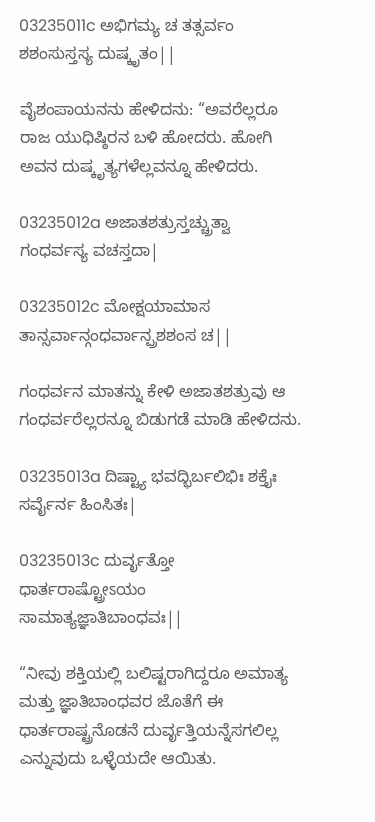03235011c ಅಭಿಗಮ್ಯ ಚ ತತ್ಸರ್ವಂ ಶಶಂಸುಸ್ತಸ್ಯ ದುಷ್ಕೃತಂ||

ವೈಶಂಪಾಯನನು ಹೇಳಿದನು: “ಅವರೆಲ್ಲರೂ ರಾಜ ಯುಧಿಷ್ಠಿರನ ಬಳಿ ಹೋದರು. ಹೋಗಿ ಅವನ ದುಷ್ಕೃತ್ಯಗಳೆಲ್ಲವನ್ನೂ ಹೇಳಿದರು.

03235012a ಅಜಾತಶತ್ರುಸ್ತಚ್ಚ್ರುತ್ವಾ ಗಂಧರ್ವಸ್ಯ ವಚಸ್ತದಾ|

03235012c ಮೋಕ್ಷಯಾಮಾಸ ತಾನ್ಸರ್ವಾನ್ಗಂಧರ್ವಾನ್ಪ್ರಶಶಂಸ ಚ||

ಗಂಧರ್ವನ ಮಾತನ್ನು ಕೇಳಿ ಅಜಾತಶತ್ರುವು ಆ ಗಂಧರ್ವರೆಲ್ಲರನ್ನೂ ಬಿಡುಗಡೆ ಮಾಡಿ ಹೇಳಿದನು.

03235013a ದಿಷ್ಟ್ಯಾ ಭವದ್ಭಿರ್ಬಲಿಭಿಃ ಶಕ್ತೈಃ ಸರ್ವೈರ್ನ ಹಿಂಸಿತಃ|

03235013c ದುರ್ವೃತ್ತೋ ಧಾರ್ತರಾಷ್ಟ್ರೋಽಯಂ ಸಾಮಾತ್ಯಜ್ಞಾತಿಬಾಂಧವಃ||

“ನೀವು ಶಕ್ತಿಯಲ್ಲಿ ಬಲಿಷ್ಟರಾಗಿದ್ದರೂ ಅಮಾತ್ಯ ಮತ್ತು ಜ್ಞಾತಿಬಾಂಧವರ ಜೊತೆಗೆ ಈ ಧಾರ್ತರಾಷ್ಟ್ರನೊಡನೆ ದುರ್ವೃತ್ತಿಯನ್ನೆಸಗಲಿಲ್ಲ ಎನ್ನುವುದು ಒಳ್ಳೆಯದೇ ಆಯಿತು.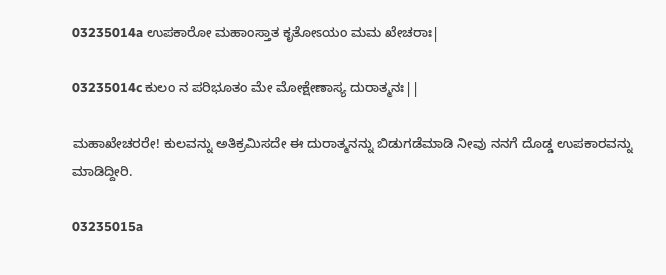03235014a ಉಪಕಾರೋ ಮಹಾಂಸ್ತಾತ ಕೃತೋಽಯಂ ಮಮ ಖೇಚರಾಃ|

03235014c ಕುಲಂ ನ ಪರಿಭೂತಂ ಮೇ ಮೋಕ್ಷೇಣಾಸ್ಯ ದುರಾತ್ಮನಃ||

ಮಹಾಖೇಚರರೇ! ಕುಲವನ್ನು ಅತಿಕ್ರಮಿಸದೇ ಈ ದುರಾತ್ಮನನ್ನು ಬಿಡುಗಡೆಮಾಡಿ ನೀವು ನನಗೆ ದೊಡ್ಡ ಉಪಕಾರವನ್ನು ಮಾಡಿದ್ದೀರಿ.

03235015a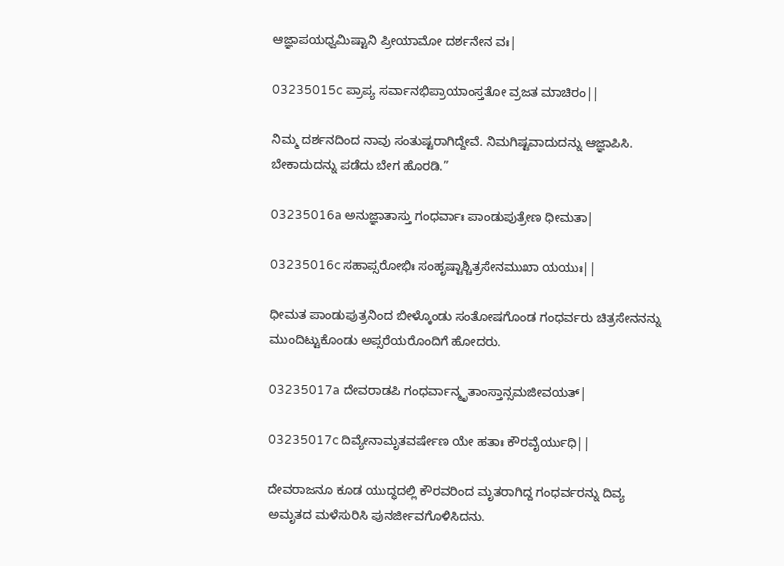ಆಜ್ಞಾಪಯಧ್ವಮಿಷ್ಟಾನಿ ಪ್ರೀಯಾಮೋ ದರ್ಶನೇನ ವಃ|

03235015c ಪ್ರಾಪ್ಯ ಸರ್ವಾನಭಿಪ್ರಾಯಾಂಸ್ತತೋ ವ್ರಜತ ಮಾಚಿರಂ||

ನಿಮ್ಮ ದರ್ಶನದಿಂದ ನಾವು ಸಂತುಷ್ಟರಾಗಿದ್ದೇವೆ. ನಿಮಗಿಷ್ಟವಾದುದನ್ನು ಆಜ್ಞಾಪಿಸಿ. ಬೇಕಾದುದನ್ನು ಪಡೆದು ಬೇಗ ಹೊರಡಿ.”

03235016a ಅನುಜ್ಞಾತಾಸ್ತು ಗಂಧರ್ವಾಃ ಪಾಂಡುಪುತ್ರೇಣ ಧೀಮತಾ|

03235016c ಸಹಾಪ್ಸರೋಭಿಃ ಸಂಹೃಷ್ಟಾಶ್ಚಿತ್ರಸೇನಮುಖಾ ಯಯುಃ||

ಧೀಮತ ಪಾಂಡುಪುತ್ರನಿಂದ ಬೀಳ್ಕೊಂಡು ಸಂತೋಷಗೊಂಡ ಗಂಧರ್ವರು ಚಿತ್ರಸೇನನನ್ನು ಮುಂದಿಟ್ಟುಕೊಂಡು ಅಪ್ಸರೆಯರೊಂದಿಗೆ ಹೋದರು.

03235017a ದೇವರಾಡಪಿ ಗಂಧರ್ವಾನ್ಮೃತಾಂಸ್ತಾನ್ಸಮಜೀವಯತ್|

03235017c ದಿವ್ಯೇನಾಮೃತವರ್ಷೇಣ ಯೇ ಹತಾಃ ಕೌರವೈರ್ಯುಧಿ||

ದೇವರಾಜನೂ ಕೂಡ ಯುದ್ಧದಲ್ಲಿ ಕೌರವರಿಂದ ಮೃತರಾಗಿದ್ದ ಗಂಧರ್ವರನ್ನು ದಿವ್ಯ ಅಮೃತದ ಮಳೆಸುರಿಸಿ ಪುನರ್ಜೀವಗೊಳಿಸಿದನು.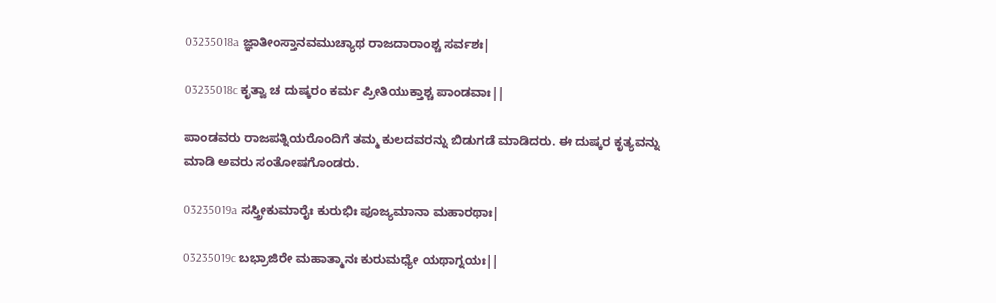03235018a ಜ್ಞಾತೀಂಸ್ತಾನವಮುಚ್ಯಾಥ ರಾಜದಾರಾಂಶ್ಚ ಸರ್ವಶಃ|

03235018c ಕೃತ್ವಾ ಚ ದುಷ್ಕರಂ ಕರ್ಮ ಪ್ರೀತಿಯುಕ್ತಾಶ್ಚ ಪಾಂಡವಾಃ||

ಪಾಂಡವರು ರಾಜಪತ್ನಿಯರೊಂದಿಗೆ ತಮ್ಮ ಕುಲದವರನ್ನು ಬಿಡುಗಡೆ ಮಾಡಿದರು. ಈ ದುಷ್ಕರ ಕೃತ್ಯವನ್ನು ಮಾಡಿ ಅವರು ಸಂತೋಷಗೊಂಡರು.

03235019a ಸಸ್ತ್ರೀಕುಮಾರೈಃ ಕುರುಭಿಃ ಪೂಜ್ಯಮಾನಾ ಮಹಾರಥಾಃ|

03235019c ಬಭ್ರಾಜಿರೇ ಮಹಾತ್ಮಾನಃ ಕುರುಮಧ್ಯೇ ಯಥಾಗ್ನಯಃ||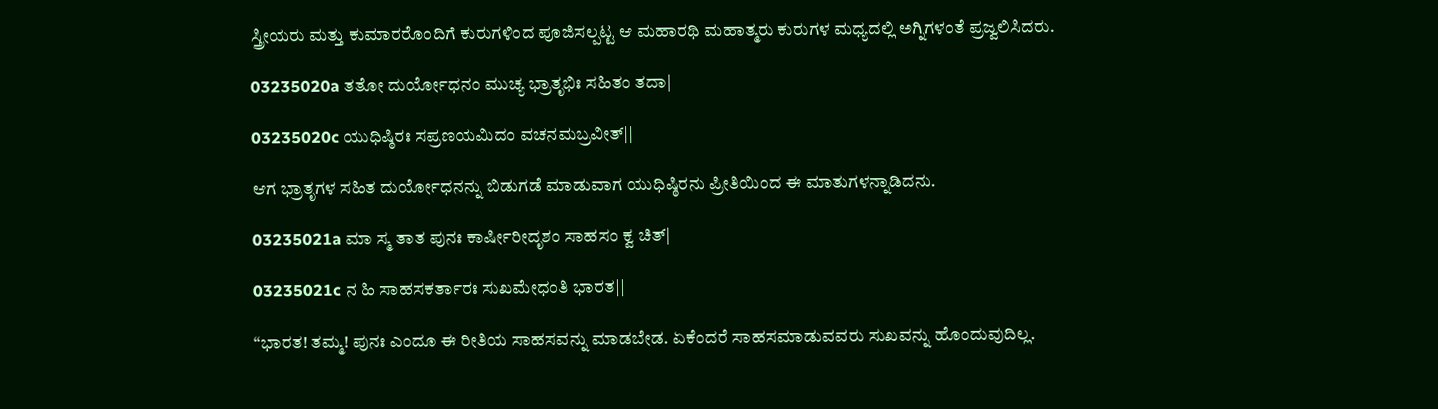ಸ್ತ್ರೀಯರು ಮತ್ತು ಕುಮಾರರೊಂದಿಗೆ ಕುರುಗಳಿಂದ ಪೂಜಿಸಲ್ಪಟ್ಟ ಆ ಮಹಾರಥಿ ಮಹಾತ್ಮರು ಕುರುಗಳ ಮಧ್ಯದಲ್ಲಿ ಅಗ್ನಿಗಳಂತೆ ಪ್ರಜ್ವಲಿಸಿದರು.

03235020a ತತೋ ದುರ್ಯೋಧನಂ ಮುಚ್ಯ ಭ್ರಾತೃಭಿಃ ಸಹಿತಂ ತದಾ|

03235020c ಯುಧಿಷ್ಠಿರಃ ಸಪ್ರಣಯಮಿದಂ ವಚನಮಬ್ರವೀತ್||

ಆಗ ಭ್ರಾತೃಗಳ ಸಹಿತ ದುರ್ಯೋಧನನ್ನು ಬಿಡುಗಡೆ ಮಾಡುವಾಗ ಯುಧಿಷ್ಠಿರನು ಪ್ರೀತಿಯಿಂದ ಈ ಮಾತುಗಳನ್ನಾಡಿದನು.

03235021a ಮಾ ಸ್ಮ ತಾತ ಪುನಃ ಕಾರ್ಷೀರೀದೃಶಂ ಸಾಹಸಂ ಕ್ವ ಚಿತ್|

03235021c ನ ಹಿ ಸಾಹಸಕರ್ತಾರಃ ಸುಖಮೇಧಂತಿ ಭಾರತ||

“ಭಾರತ! ತಮ್ಮ! ಪುನಃ ಎಂದೂ ಈ ರೀತಿಯ ಸಾಹಸವನ್ನು ಮಾಡಬೇಡ. ಏಕೆಂದರೆ ಸಾಹಸಮಾಡುವವರು ಸುಖವನ್ನು ಹೊಂದುವುದಿಲ್ಲ.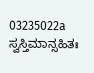03235022a ಸ್ವಸ್ತಿಮಾನ್ಸಹಿತಃ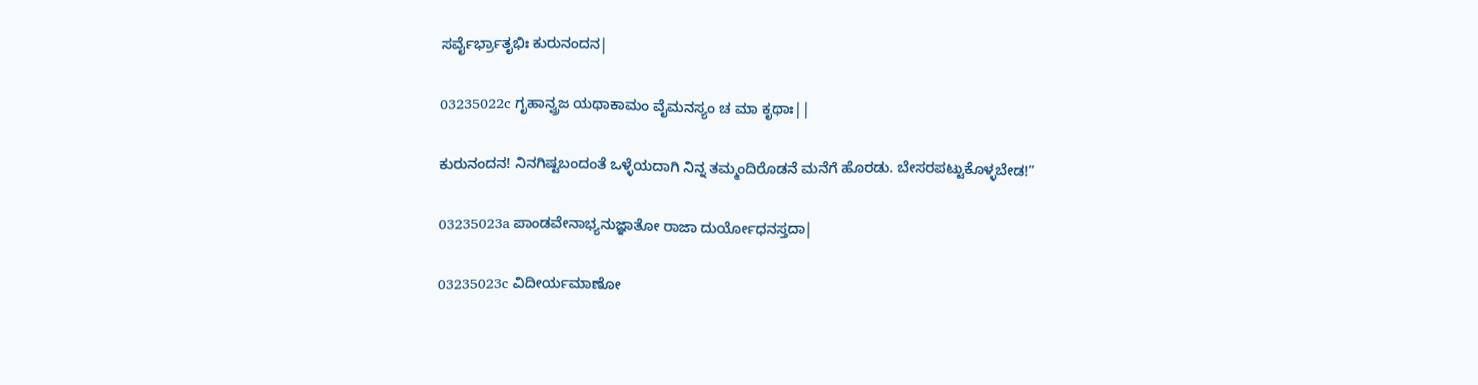ಸರ್ವೈರ್ಭ್ರಾತೃಭಿಃ ಕುರುನಂದನ|

03235022c ಗೃಹಾನ್ವ್ರಜ ಯಥಾಕಾಮಂ ವೈಮನಸ್ಯಂ ಚ ಮಾ ಕೃಥಾಃ||

ಕುರುನಂದನ! ನಿನಗಿಷ್ಟಬಂದಂತೆ ಒಳ್ಳೆಯದಾಗಿ ನಿನ್ನ ತಮ್ಮಂದಿರೊಡನೆ ಮನೆಗೆ ಹೊರಡು. ಬೇಸರಪಟ್ಟುಕೊಳ್ಳಬೇಡ!”

03235023a ಪಾಂಡವೇನಾಭ್ಯನುಜ್ಞಾತೋ ರಾಜಾ ದುರ್ಯೋಧನಸ್ತದಾ|

03235023c ವಿದೀರ್ಯಮಾಣೋ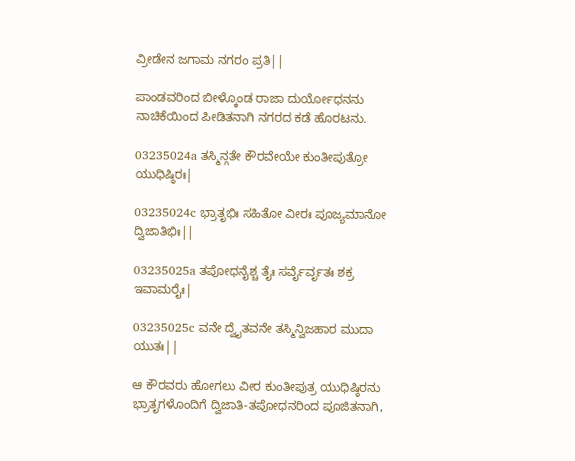ವ್ರೀಡೇನ ಜಗಾಮ ನಗರಂ ಪ್ರತಿ||

ಪಾಂಡವರಿಂದ ಬೀಳ್ಕೊಂಡ ರಾಜಾ ದುರ್ಯೋಧನನು ನಾಚಿಕೆಯಿಂದ ಪೀಡಿತನಾಗಿ ನಗರದ ಕಡೆ ಹೊರಟನು.

03235024a ತಸ್ಮಿನ್ಗತೇ ಕೌರವೇಯೇ ಕುಂತೀಪುತ್ರೋ ಯುಧಿಷ್ಠಿರಃ|

03235024c ಭ್ರಾತೃಭಿಃ ಸಹಿತೋ ವೀರಃ ಪೂಜ್ಯಮಾನೋ ದ್ವಿಜಾತಿಭಿಃ||

03235025a ತಪೋಧನೈಶ್ಚ ತೈಃ ಸರ್ವೈರ್ವೃತಃ ಶಕ್ರ ಇವಾಮರೈಃ|

03235025c ವನೇ ದ್ವೈತವನೇ ತಸ್ಮಿನ್ವಿಜಹಾರ ಮುದಾ ಯುತಃ||

ಆ ಕೌರವರು ಹೋಗಲು ವೀರ ಕುಂತೀಪುತ್ರ ಯುಧಿಷ್ಠಿರನು ಭ್ರಾತೃಗಳೊಂದಿಗೆ ದ್ವಿಜಾತಿ-ತಪೋಧನರಿಂದ ಪೂಜಿತನಾಗಿ,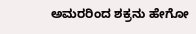ಅಮರರಿಂದ ಶಕ್ರನು ಹೇಗೋ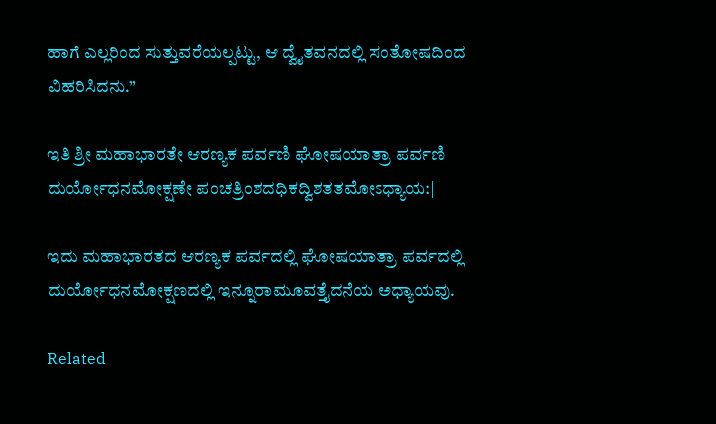ಹಾಗೆ ಎಲ್ಲರಿಂದ ಸುತ್ತುವರೆಯಲ್ಪಟ್ಟು, ಆ ದ್ವೈತವನದಲ್ಲಿ ಸಂತೋಷದಿಂದ ವಿಹರಿಸಿದನು.”

ಇತಿ ಶ್ರೀ ಮಹಾಭಾರತೇ ಆರಣ್ಯಕ ಪರ್ವಣಿ ಘೋಷಯಾತ್ರಾ ಪರ್ವಣಿ ದುರ್ಯೋಧನಮೋಕ್ಷಣೇ ಪಂಚತ್ರಿಂಶದಧಿಕದ್ವಿಶತತಮೋಽಧ್ಯಾಯ:|

ಇದು ಮಹಾಭಾರತದ ಆರಣ್ಯಕ ಪರ್ವದಲ್ಲಿ ಘೋಷಯಾತ್ರಾ ಪರ್ವದಲ್ಲಿ ದುರ್ಯೋಧನಮೋಕ್ಷಣದಲ್ಲಿ ಇನ್ನೂರಾಮೂವತ್ತೈದನೆಯ ಅಧ್ಯಾಯವು.

Related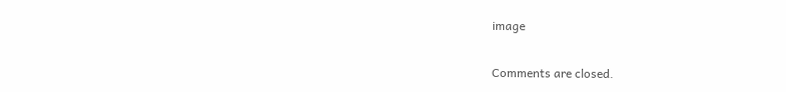image

Comments are closed.